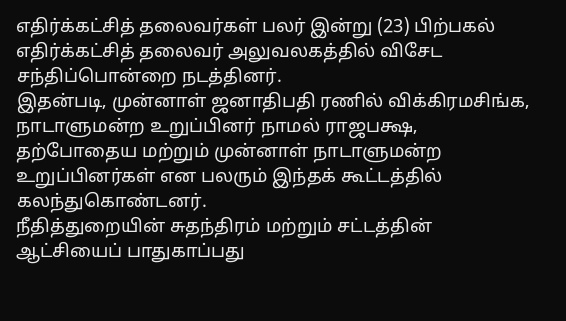எதிர்க்கட்சித் தலைவர்கள் பலர் இன்று (23) பிற்பகல் எதிர்க்கட்சித் தலைவர் அலுவலகத்தில் விசேட சந்திப்பொன்றை நடத்தினர்.
இதன்படி, முன்னாள் ஜனாதிபதி ரணில் விக்கிரமசிங்க, நாடாளுமன்ற உறுப்பினர் நாமல் ராஜபக்ஷ, தற்போதைய மற்றும் முன்னாள் நாடாளுமன்ற உறுப்பினர்கள் என பலரும் இந்தக் கூட்டத்தில் கலந்துகொண்டனர்.
நீதித்துறையின் சுதந்திரம் மற்றும் சட்டத்தின் ஆட்சியைப் பாதுகாப்பது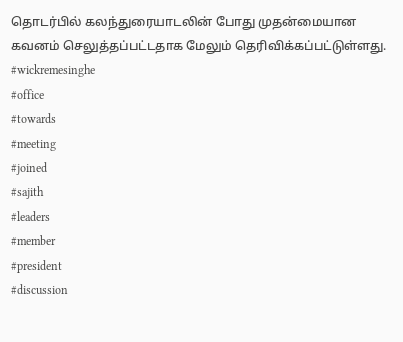தொடர்பில் கலந்துரையாடலின் போது முதன்மையான கவனம் செலுத்தப்பட்டதாக மேலும் தெரிவிக்கப்பட்டுள்ளது.
#wickremesinghe
#office
#towards
#meeting
#joined
#sajith
#leaders
#member
#president
#discussion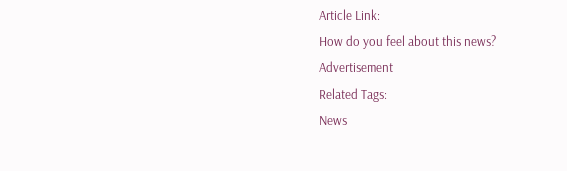Article Link:
How do you feel about this news?
Advertisement
Related Tags:
News